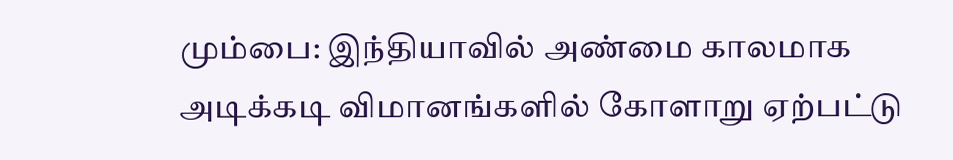மும்பை: இந்தியாவில் அண்மை காலமாக அடிக்கடி விமானங்களில் கோளாறு ஏற்பட்டு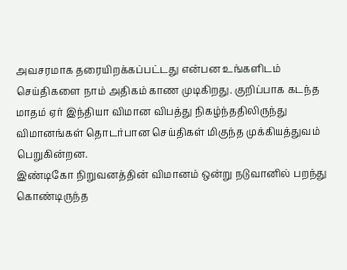அவசரமாக தரையிறக்கப்பட்டது என்பன உங்களிடம் செய்திகளை நாம் அதிகம் காண முடிகிறது. குறிப்பாக கடந்த மாதம் ஏர் இந்தியா விமான விபத்து நிகழ்ந்ததிலிருந்து விமானங்கள் தொடர்பான செய்திகள் மிகுந்த முக்கியத்துவம் பெறுகின்றன.
இண்டிகோ நிறுவனத்தின் விமானம் ஒன்று நடுவானில் பறந்து கொண்டிருந்த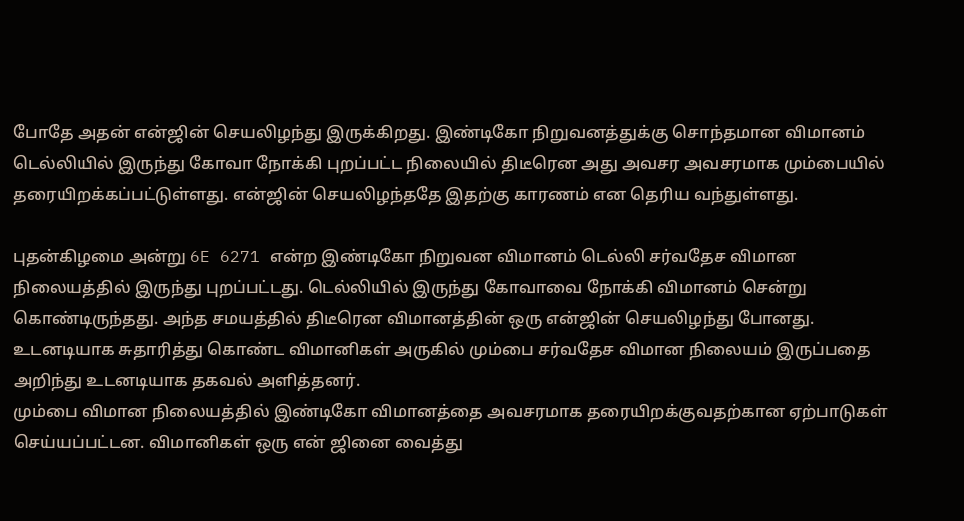போதே அதன் என்ஜின் செயலிழந்து இருக்கிறது. இண்டிகோ நிறுவனத்துக்கு சொந்தமான விமானம் டெல்லியில் இருந்து கோவா நோக்கி புறப்பட்ட நிலையில் திடீரென அது அவசர அவசரமாக மும்பையில் தரையிறக்கப்பட்டுள்ளது. என்ஜின் செயலிழந்ததே இதற்கு காரணம் என தெரிய வந்துள்ளது.

புதன்கிழமை அன்று 6E 6271 என்ற இண்டிகோ நிறுவன விமானம் டெல்லி சர்வதேச விமான நிலையத்தில் இருந்து புறப்பட்டது. டெல்லியில் இருந்து கோவாவை நோக்கி விமானம் சென்று கொண்டிருந்தது. அந்த சமயத்தில் திடீரென விமானத்தின் ஒரு என்ஜின் செயலிழந்து போனது. உடனடியாக சுதாரித்து கொண்ட விமானிகள் அருகில் மும்பை சர்வதேச விமான நிலையம் இருப்பதை அறிந்து உடனடியாக தகவல் அளித்தனர்.
மும்பை விமான நிலையத்தில் இண்டிகோ விமானத்தை அவசரமாக தரையிறக்குவதற்கான ஏற்பாடுகள் செய்யப்பட்டன. விமானிகள் ஒரு என் ஜினை வைத்து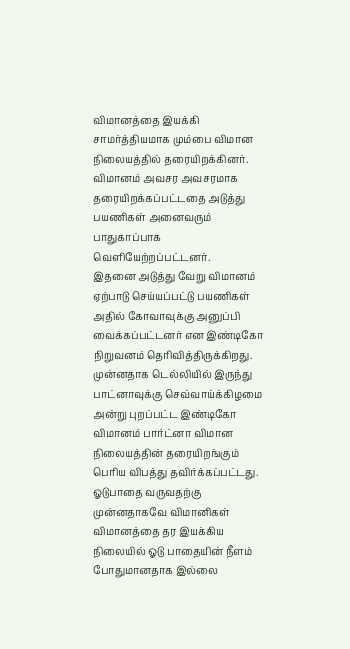விமானத்தை இயக்கி சாமர்த்தியமாக மும்பை விமான நிலையத்தில் தரையிறக்கினர். விமானம் அவசர அவசரமாக தரையிறக்கப்பட்டதை அடுத்து பயணிகள் அனைவரும் பாதுகாப்பாக வெளியேற்றப்பட்டனர்.
இதனை அடுத்து வேறு விமானம் ஏற்பாடு செய்யப்பட்டு பயணிகள் அதில் கோவாவுக்கு அனுப்பி வைக்கப்பட்டனர் என இண்டிகோ நிறுவனம் தெரிவித்திருக்கிறது. முன்னதாக டெல்லியில் இருந்து பாட்னாவுக்கு செவ்வாய்க்கிழமை அன்று புறப்பட்ட இண்டிகோ விமானம் பார்ட்னா விமான நிலையத்தின் தரையிறங்கும் பெரிய விபத்து தவிர்க்கப்பட்டது. ஓடுபாதை வருவதற்கு முன்னதாகவே விமானிகள் விமானத்தை தர இயக்கிய நிலையில் ஓடு பாதையின் நீளம் போதுமானதாக இல்லை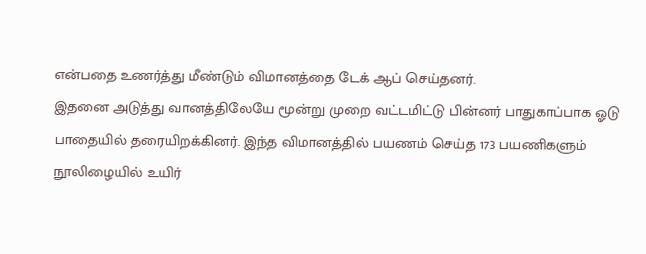என்பதை உணர்த்து மீண்டும் விமானத்தை டேக் ஆப் செய்தனர்.
இதனை அடுத்து வானத்திலேயே மூன்று முறை வட்டமிட்டு பின்னர் பாதுகாப்பாக ஓடு பாதையில் தரையிறக்கினர். இந்த விமானத்தில் பயணம் செய்த 173 பயணிகளும் நூலிழையில் உயிர்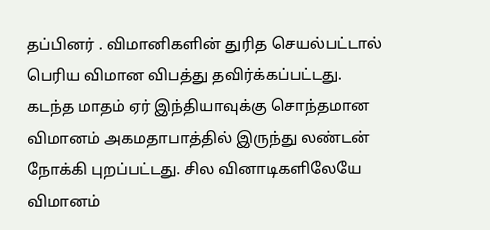தப்பினர் . விமானிகளின் துரித செயல்பட்டால் பெரிய விமான விபத்து தவிர்க்கப்பட்டது.
கடந்த மாதம் ஏர் இந்தியாவுக்கு சொந்தமான விமானம் அகமதாபாத்தில் இருந்து லண்டன் நோக்கி புறப்பட்டது. சில வினாடிகளிலேயே விமானம்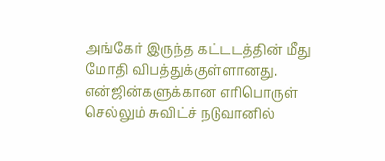அங்கேர் இருந்த கட்டடத்தின் மீது மோதி விபத்துக்குள்ளானது. என்ஜின்களுக்கான எரிபொருள் செல்லும் சுவிட்ச் நடுவானில்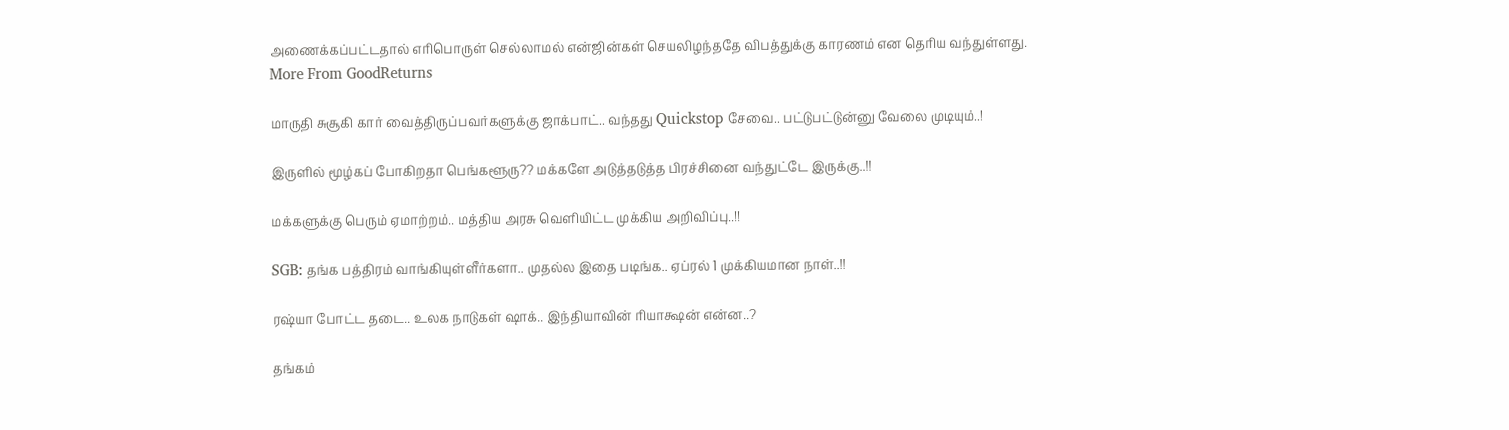அணைக்கப்பட்டதால் எரிபொருள் செல்லாமல் என்ஜின்கள் செயலிழந்ததே விபத்துக்கு காரணம் என தெரிய வந்துள்ளது.
More From GoodReturns

மாருதி சுசூகி கார் வைத்திருப்பவர்களுக்கு ஜாக்பாட்.. வந்தது Quickstop சேவை.. பட்டுபட்டுன்னு வேலை முடியும்..!

இருளில் மூழ்கப் போகிறதா பெங்களூரு?? மக்களே அடுத்தடுத்த பிரச்சினை வந்துட்டே இருக்கு..!!

மக்களுக்கு பெரும் ஏமாற்றம்.. மத்திய அரசு வெளியிட்ட முக்கிய அறிவிப்பு..!!

SGB: தங்க பத்திரம் வாங்கியுள்ளீர்களா.. முதல்ல இதை படிங்க.. ஏப்ரல் 1 முக்கியமான நாள்..!!

ரஷ்யா போட்ட தடை.. உலக நாடுகள் ஷாக்.. இந்தியாவின் ரியாக்ஷன் என்ன..?

தங்கம்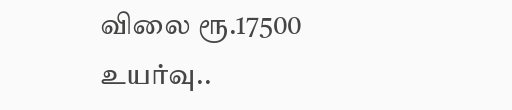விலை ரூ.17500 உயர்வு..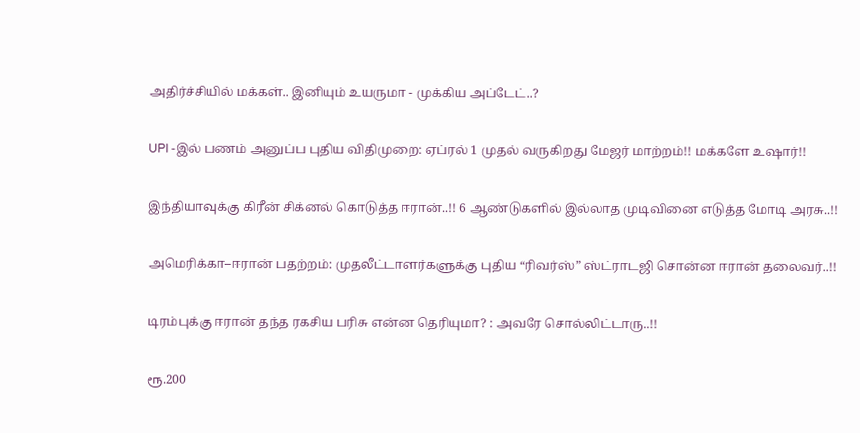அதிர்ச்சியில் மக்கள்.. இனியும் உயருமா - முக்கிய அப்டேட்..?

UPI -இல் பணம் அனுப்ப புதிய விதிமுறை: ஏப்ரல் 1 முதல் வருகிறது மேஜர் மாற்றம்!! மக்களே உஷார்!!

இந்தியாவுக்கு கிரீன் சிக்னல் கொடுத்த ஈரான்..!! 6 ஆண்டுகளில் இல்லாத முடிவினை எடுத்த மோடி அரசு..!!

அமெரிக்கா–ஈரான் பதற்றம்: முதலீட்டாளர்களுக்கு புதிய “ரிவர்ஸ்” ஸ்ட்ராடஜி சொன்ன ஈரான் தலைவர்..!!

டிரம்புக்கு ஈரான் தந்த ரகசிய பரிசு என்ன தெரியுமா? : அவரே சொல்லிட்டாரு..!!

ரூ.200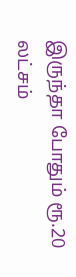இருந்தா போதும் ரூ.20 லட்சம்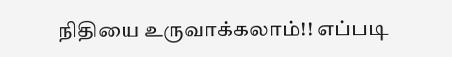நிதியை உருவாக்கலாம்!! எப்படி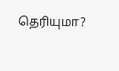தெரியுமா?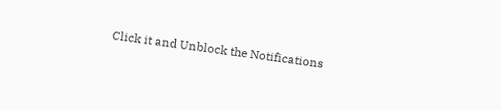Click it and Unblock the Notifications